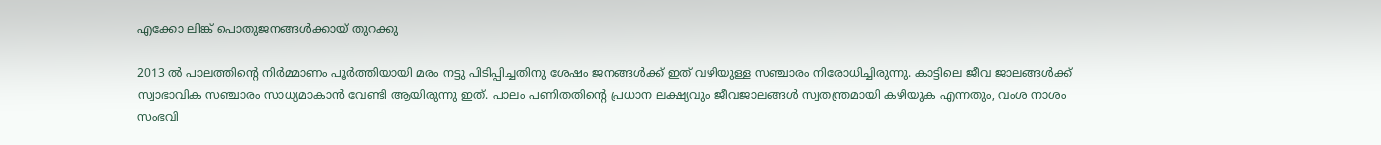എക്കോ ലിങ്ക് പൊതുജനങ്ങള്‍ക്കായ് തുറക്കു

2013 ല്‍ പാലത്തിന്റെ നിര്‍മ്മാണം പൂര്‍ത്തിയായി മരം നട്ടു പിടിപ്പിച്ചതിനു ശേഷം ജനങ്ങള്‍ക്ക് ഇത് വഴിയുള്ള സഞ്ചാരം നിരോധിച്ചിരുന്നു. കാട്ടിലെ ജീവ ജാലങ്ങള്‍ക്ക് സ്വാഭാവിക സഞ്ചാരം സാധ്യമാകാന്‍ വേണ്ടി ആയിരുന്നു ഇത്. പാലം പണിതതിന്റെ പ്രധാന ലക്ഷ്യവും ജീവജാലങ്ങള്‍ സ്വതന്ത്രമായി കഴിയുക എന്നതും, വംശ നാശം സംഭവി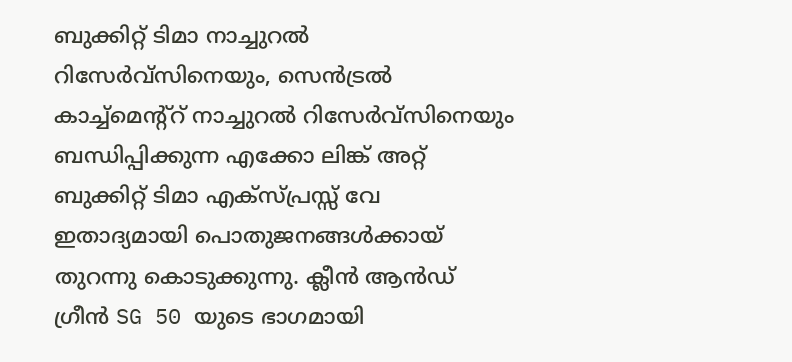ബുക്കിറ്റ് ടിമാ നാച്ചുറല്‍ റിസേര്‍വ്സിനെയും, സെന്‍ട്രല്‍ കാച്ച്മെന്റ്റ് നാച്ചുറല്‍ റിസേര്‍വ്സിനെയും ബന്ധിപ്പിക്കുന്ന എക്കോ ലിങ്ക് അറ്റ് ബുക്കിറ്റ് ടിമാ എക്സ്പ്രസ്സ് വേ ഇതാദ്യമായി പൊതുജനങ്ങള്‍ക്കായ് തുറന്നു കൊടുക്കുന്നു. ക്ലീന്‍ ആന്‍ഡ് ഗ്രീന്‍ SG 50 യുടെ ഭാഗമായി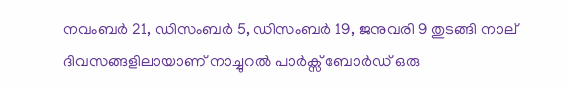നവംബര്‍ 21, ഡിസംബര്‍ 5, ഡിസംബര്‍ 19, ജനുവരി 9 തുടങ്ങി നാല് ദിവസങ്ങളിലായാണ് നാച്ചുറല്‍ പാര്‍ക്സ് ബോര്‍ഡ് ഒരു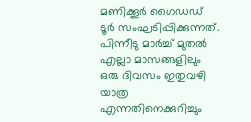മണിക്കൂര്‍ ഗൈഡഡ് ടൂര്‍ സംഘടിപ്പിക്കുന്നത്. പിന്നീടു മാര്‍ച്ച് മുതല്‍ എല്ലാ മാസങ്ങളിലും ഒരു ദിവസം ഇതുവഴി യാത്ര എന്നതിനെക്കുറിച്ചും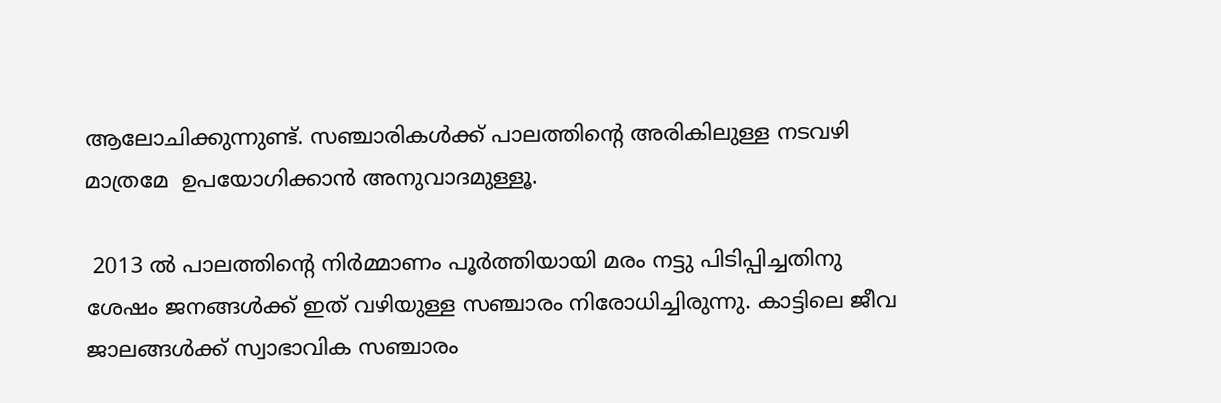ആലോചിക്കുന്നുണ്ട്. സഞ്ചാരികള്‍ക്ക് പാലത്തിന്റെ അരികിലുള്ള നടവഴി മാത്രമേ  ഉപയോഗിക്കാന്‍ അനുവാദമുള്ളൂ.

 2013 ല്‍ പാലത്തിന്റെ നിര്‍മ്മാണം പൂര്‍ത്തിയായി മരം നട്ടു പിടിപ്പിച്ചതിനു ശേഷം ജനങ്ങള്‍ക്ക് ഇത് വഴിയുള്ള സഞ്ചാരം നിരോധിച്ചിരുന്നു. കാട്ടിലെ ജീവ ജാലങ്ങള്‍ക്ക് സ്വാഭാവിക സഞ്ചാരം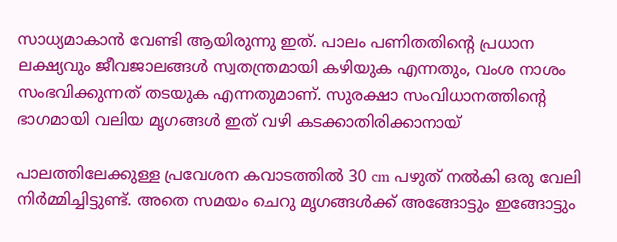സാധ്യമാകാന്‍ വേണ്ടി ആയിരുന്നു ഇത്. പാലം പണിതതിന്റെ പ്രധാന ലക്ഷ്യവും ജീവജാലങ്ങള്‍ സ്വതന്ത്രമായി കഴിയുക എന്നതും, വംശ നാശം സംഭവിക്കുന്നത് തടയുക എന്നതുമാണ്. സുരക്ഷാ സംവിധാനത്തിന്റെ ഭാഗമായി വലിയ മൃഗങ്ങള്‍ ഇത് വഴി കടക്കാതിരിക്കാനായ്

പാലത്തിലേക്കുള്ള പ്രവേശന കവാടത്തില്‍ 30 cm പഴുത് നല്‍കി ഒരു വേലി നിര്‍മ്മിച്ചിട്ടുണ്ട്. അതെ സമയം ചെറു മൃഗങ്ങള്‍ക്ക് അങ്ങോട്ടും ഇങ്ങോട്ടും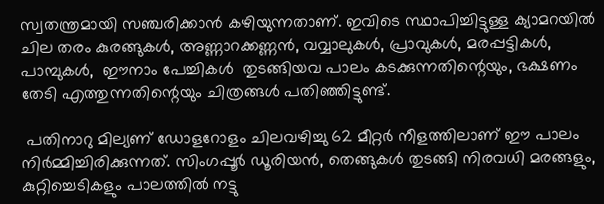സ്വതന്ത്രമായി സഞ്ചരിക്കാന്‍ കഴിയുന്നതാണ്. ഇവിടെ സ്ഥാപിച്ചിട്ടുള്ള ക്യാമറയില്‍ ചില തരം കുരങ്ങുകള്‍, അണ്ണാറക്കണ്ണന്‍, വവ്വാലുകള്‍, പ്രാവുകള്‍, മരപ്പട്ടികള്‍, പാമ്പുകള്‍,  ഈനാം പേച്ചികള്‍  തുടങ്ങിയവ പാലം കടക്കുന്നതിന്റെയും, ഭക്ഷണം തേടി എത്തുന്നതിന്റെയും ചിത്രങ്ങള്‍ പതിഞ്ഞിട്ടുണ്ട്.

 പതിനാറു മില്യണ് ഡോളറോളം ചിലവഴിച്ചു 62 മീറ്റര്‍ നീളത്തിലാണ് ഈ പാലം നിര്‍മ്മിച്ചിരിക്കുന്നത്. സിംഗപ്പൂര്‍ ഡൂരിയന്‍, തെങ്ങുകള്‍ തുടങ്ങി നിരവധി മരങ്ങളും, കുറ്റിച്ചെടികളും പാലത്തില്‍ നട്ടു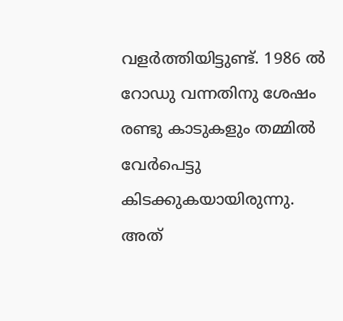വളര്‍ത്തിയിട്ടുണ്ട്. 1986 ല്‍ റോഡു വന്നതിനു ശേഷം രണ്ടു കാടുകളും തമ്മില്‍ വേര്‍പെട്ടു കിടക്കുകയായിരുന്നു. അത്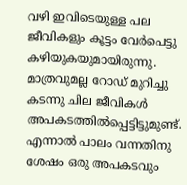വഴി ഇവിടെയുള്ള പല ജീവികളും കൂട്ടം വേര്‍പെട്ടു കഴിയുകയുമായിരുന്നു. മാത്രവുമല്ല റോഡ് മുറിച്ചു കടന്നു ചില ജീവികള്‍ അപകടത്തില്‍പ്പെട്ടിട്ടുമുണ്ട്. എന്നാല്‍ പാലം വന്നതിനു ശേഷം ഒരു അപകടവും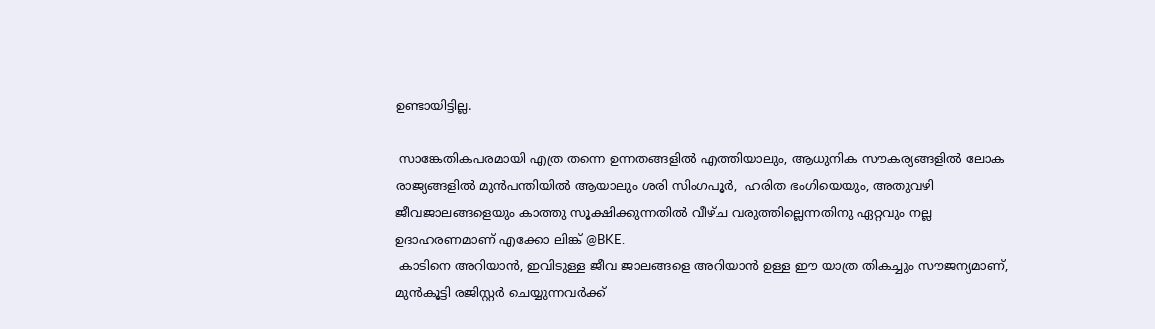ഉണ്ടായിട്ടില്ല.

 സാങ്കേതികപരമായി എത്ര തന്നെ ഉന്നതങ്ങളില്‍ എത്തിയാലും, ആധുനിക സൗകര്യങ്ങളില്‍ ലോക രാജ്യങ്ങളില്‍ മുന്‍പന്തിയില്‍ ആയാലും ശരി സിംഗപൂര്‍,  ഹരിത ഭംഗിയെയും, അതുവഴി ജീവജാലങ്ങളെയും കാത്തു സൂക്ഷിക്കുന്നതില്‍ വീഴ്ച വരുത്തില്ലെന്നതിനു ഏറ്റവും നല്ല ഉദാഹരണമാണ് എക്കോ ലിങ്ക് @BKE.
 കാടിനെ അറിയാന്‍, ഇവിടുള്ള ജീവ ജാലങ്ങളെ അറിയാന്‍ ഉള്ള ഈ യാത്ര തികച്ചും സൗജന്യമാണ്, മുന്‍കൂട്ടി രജിസ്റ്റര്‍ ചെയ്യുന്നവര്‍ക്ക്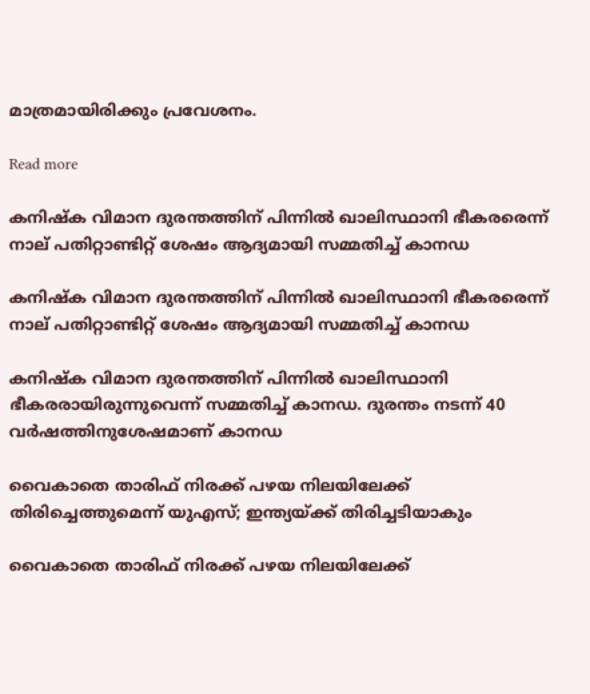മാത്രമായിരിക്കും പ്രവേശനം.

Read more

കനിഷ്‌ക വിമാന ദുരന്തത്തിന് പിന്നില്‍ ഖാലിസ്ഥാനി ഭീകരരെന്ന് നാല് പതിറ്റാണ്ടിറ്റ് ശേഷം ആദ്യമായി സമ്മതിച്ച് കാനഡ

കനിഷ്‌ക വിമാന ദുരന്തത്തിന് പിന്നില്‍ ഖാലിസ്ഥാനി ഭീകരരെന്ന് നാല് പതിറ്റാണ്ടിറ്റ് ശേഷം ആദ്യമായി സമ്മതിച്ച് കാനഡ

കനിഷ്‌ക വിമാന ദുരന്തത്തിന് പിന്നില്‍ ഖാലിസ്ഥാനി ഭീകരരായിരുന്നുവെന്ന് സമ്മതിച്ച് കാനഡ. ദുരന്തം നടന്ന് 40 വര്‍ഷത്തിനുശേഷമാണ് കാനഡ

വൈകാതെ താരിഫ് നിരക്ക് പഴയ നിലയിലേക്ക് തിരിച്ചെത്തുമെന്ന് യുഎസ്; ഇന്ത്യയ്ക്ക് തിരിച്ചടിയാകും

വൈകാതെ താരിഫ് നിരക്ക് പഴയ നിലയിലേക്ക്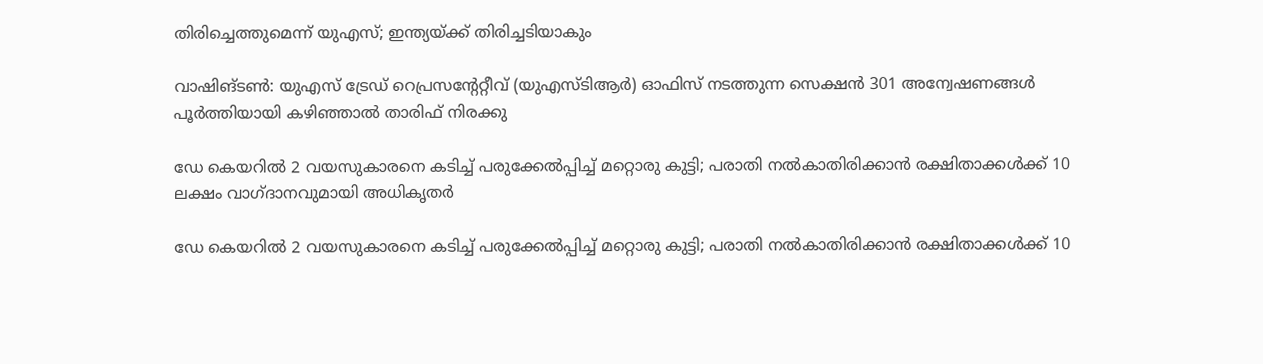തിരിച്ചെത്തുമെന്ന് യുഎസ്; ഇന്ത്യയ്ക്ക് തിരിച്ചടിയാകും

വാഷിങ്ടണ്‍: യുഎസ് ട്രേഡ് റെപ്രസന്‍റേറ്റീവ് (യുഎസ്ടിആര്‍) ഓഫിസ് നടത്തുന്ന സെക്ഷന്‍ 301 അന്വേഷണങ്ങള്‍ പൂര്‍ത്തിയായി കഴിഞ്ഞാല്‍ താരിഫ് നിരക്കു

ഡേ കെയറില്‍ 2 വയസുകാരനെ കടിച്ച് പരുക്കേല്‍പ്പിച്ച് മറ്റൊരു കുട്ടി; പരാതി നല്‍കാതിരിക്കാന്‍ രക്ഷിതാക്കള്‍ക്ക് 10 ലക്ഷം വാഗ്ദാനവുമായി അധികൃതര്‍

ഡേ കെയറില്‍ 2 വയസുകാരനെ കടിച്ച് പരുക്കേല്‍പ്പിച്ച് മറ്റൊരു കുട്ടി; പരാതി നല്‍കാതിരിക്കാന്‍ രക്ഷിതാക്കള്‍ക്ക് 10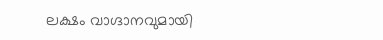ലക്ഷം വാഗ്ദാനവുമായി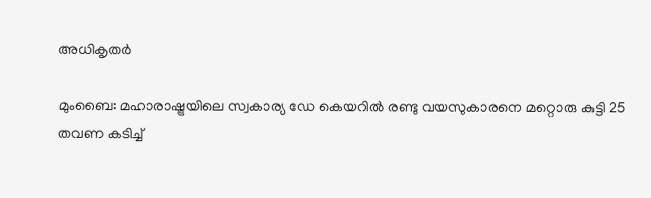അധികൃതര്‍

മുംബൈ: മഹാരാഷ്ട്രയിലെ സ്വകാര്യ ഡേ കെയറില്‍ രണ്ടു വയസുകാരനെ മറ്റൊരു കുട്ടി 25 തവണ കടിച്ച്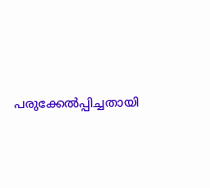പരുക്കേല്‍പ്പിച്ചതായി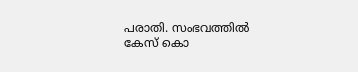പരാതി. സംഭവത്തില്‍ കേസ് കൊ